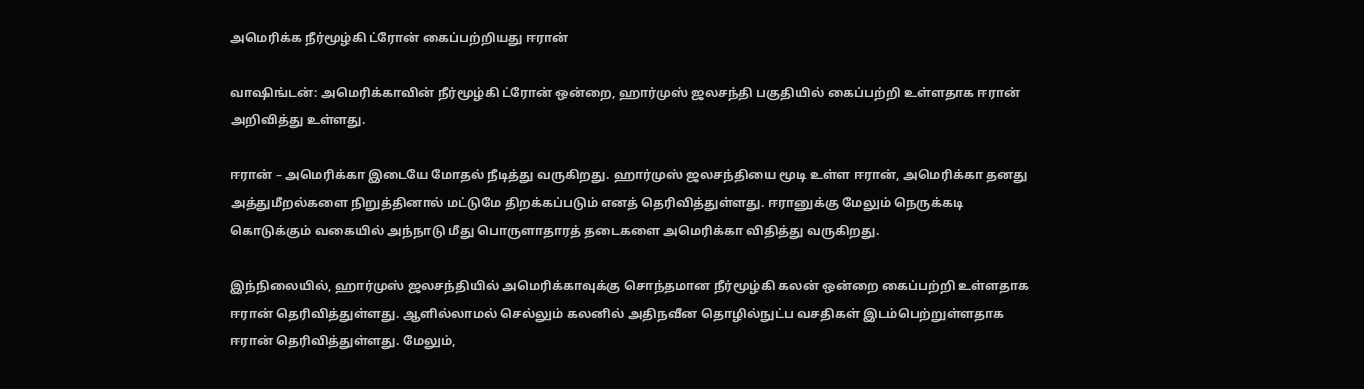அமெரிக்க நீர்மூழ்கி ட்ரோன் கைப்பற்றியது ஈரான்

வாஷிங்டன்: அமெரிக்காவின் நீர்மூழ்கி ட்ரோன் ஒன்றை, ஹார்முஸ் ஜலசந்தி பகுதியில் கைப்பற்றி உள்ளதாக ஈரான் அறிவித்து உள்ளது.

ஈரான் – அமெரிக்கா இடையே மோதல் நீடித்து வருகிறது. ஹார்முஸ் ஜலசந்தியை மூடி உள்ள ஈரான், அமெரிக்கா தனது அத்துமீறல்களை நிறுத்தினால் மட்டுமே திறக்கப்படும் எனத் தெரிவித்துள்ளது. ஈரானுக்கு மேலும் நெருக்கடி கொடுக்கும் வகையில் அந்நாடு மீது பொருளாதாரத் தடைகளை அமெரிக்கா விதித்து வருகிறது.

இந்நிலையில், ஹார்முஸ் ஜலசந்தியில் அமெரிக்காவுக்கு சொந்தமான நீர்மூழ்கி கலன் ஒன்றை கைப்பற்றி உள்ளதாக ஈரான் தெரிவித்துள்ளது. ஆளில்லாமல் செல்லும் கலனில் அதிநவீன தொழில்நுட்ப வசதிகள் இடம்பெற்றுள்ளதாக ஈரான் தெரிவித்துள்ளது. மேலும்,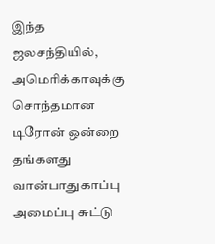இந்த ஜலசந்தியில், அமெரிக்காவுக்கு சொந்தமான டிரோன் ஒன்றை தங்களது வான்பாதுகாப்பு அமைப்பு சுட்டு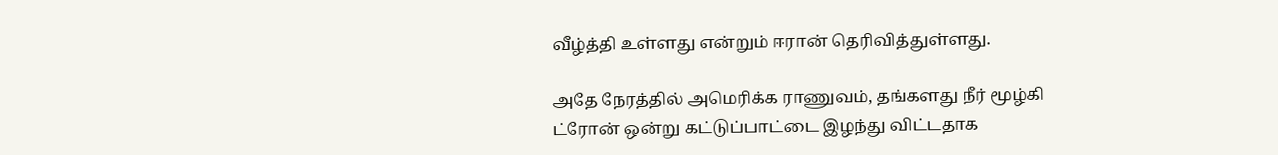வீழ்த்தி உள்ளது என்றும் ஈரான் தெரிவித்துள்ளது.

அதே நேரத்தில் அமெரிக்க ராணுவம், தங்களது நீர் மூழ்கி ட்ரோன் ஒன்று கட்டுப்பாட்டை இழந்து விட்டதாக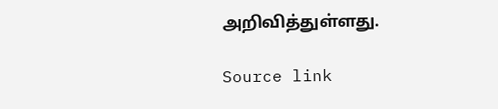அறிவித்துள்ளது.

Source link